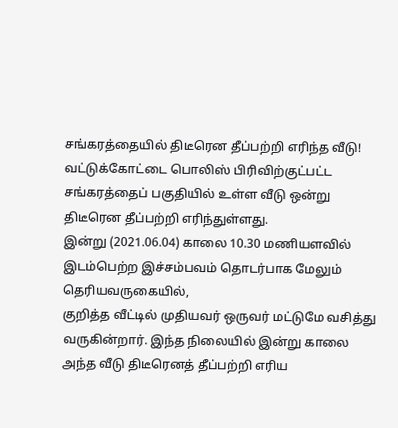சங்கரத்தையில் திடீரென தீப்பற்றி எரிந்த வீடு!
வட்டுக்கோட்டை பொலிஸ் பிரிவிற்குட்பட்ட சங்கரத்தைப் பகுதியில் உள்ள வீடு ஒன்று திடீரென தீப்பற்றி எரிந்துள்ளது.
இன்று (2021.06.04) காலை 10.30 மணியளவில் இடம்பெற்ற இச்சம்பவம் தொடர்பாக மேலும் தெரியவருகையில்,
குறித்த வீட்டில் முதியவர் ஒருவர் மட்டுமே வசித்து வருகின்றார். இந்த நிலையில் இன்று காலை அந்த வீடு திடீரெனத் தீப்பற்றி எரிய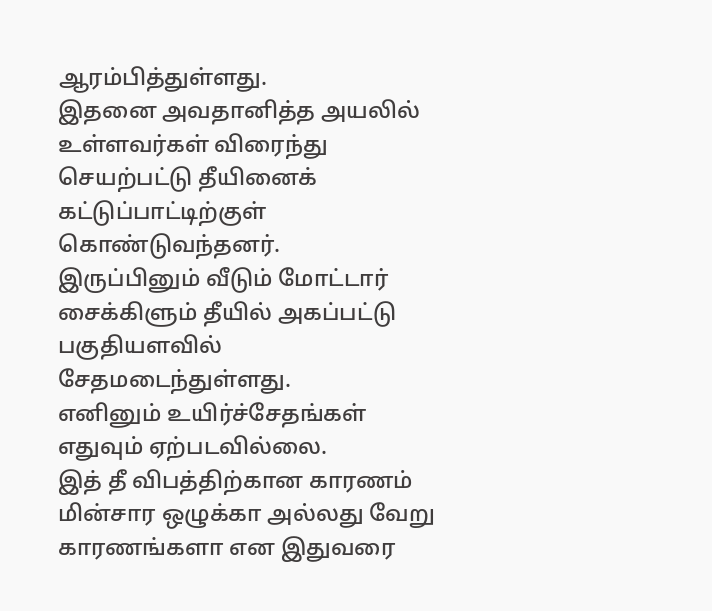ஆரம்பித்துள்ளது.
இதனை அவதானித்த அயலில் உள்ளவர்கள் விரைந்து செயற்பட்டு தீயினைக் கட்டுப்பாட்டிற்குள் கொண்டுவந்தனர்.
இருப்பினும் வீடும் மோட்டார் சைக்கிளும் தீயில் அகப்பட்டு பகுதியளவில் சேதமடைந்துள்ளது.
எனினும் உயிர்ச்சேதங்கள் எதுவும் ஏற்படவில்லை.
இத் தீ விபத்திற்கான காரணம் மின்சார ஒழுக்கா அல்லது வேறு காரணங்களா என இதுவரை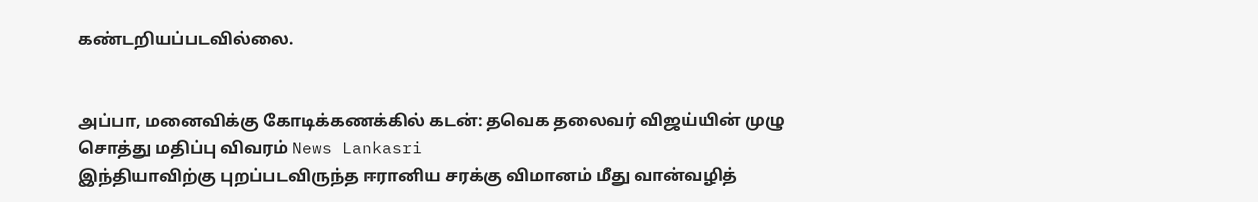கண்டறியப்படவில்லை.


அப்பா, மனைவிக்கு கோடிக்கணக்கில் கடன்: தவெக தலைவர் விஜய்யின் முழு சொத்து மதிப்பு விவரம் News Lankasri
இந்தியாவிற்கு புறப்படவிருந்த ஈரானிய சரக்கு விமானம் மீது வான்வழித்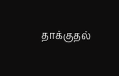தாக்குதல்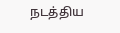நடத்திய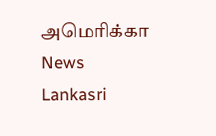அமெரிக்கா News Lankasri